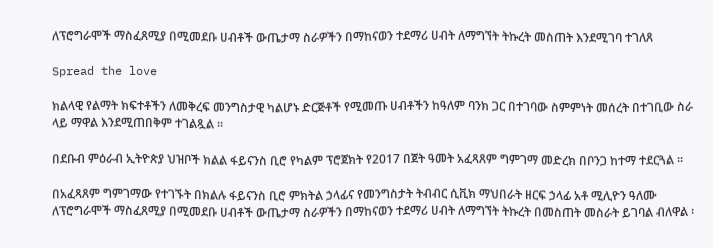ለፕሮግራሞች ማስፈጸሚያ በሚመደቡ ሀብቶች ውጤታማ ስራዎችን በማከናወን ተደማሪ ሀብት ለማግኘት ትኩረት መስጠት እንደሚገባ ተገለጸ

Spread the love

ክልላዊ የልማት ክፍተቶችን ለመቅረፍ መንግስታዊ ካልሆኑ ድርጅቶች የሚመጡ ሀብቶችን ከዓለም ባንክ ጋር በተገባው ስምምነት መሰረት በተገቢው ስራ ላይ ማዋል እንደሚጠበቅም ተገልጿል ፡፡

በደቡብ ምዕራብ ኢትዮጵያ ህዝቦች ክልል ፋይናንስ ቢሮ የካልም ፕሮጀክት የ2017 በጀት ዓመት አፈጻጸም ግምገማ መድረክ በቦንጋ ከተማ ተደርጓል ፡፡

በአፈጻጸም ግምገማው የተገኙት በክልሉ ፋይናንስ ቢሮ ምክትል ኃላፊና የመንግስታት ትብብር ሲቪክ ማህበራት ዘርፍ ኃላፊ አቶ ሚሊዮን ዓለሙ ለፕሮግራሞች ማስፈጸሚያ በሚመደቡ ሀብቶች ውጤታማ ስራዎችን በማከናወን ተደማሪ ሀብት ለማግኘት ትኩረት በመስጠት መስራት ይገባል ብለዋል ፡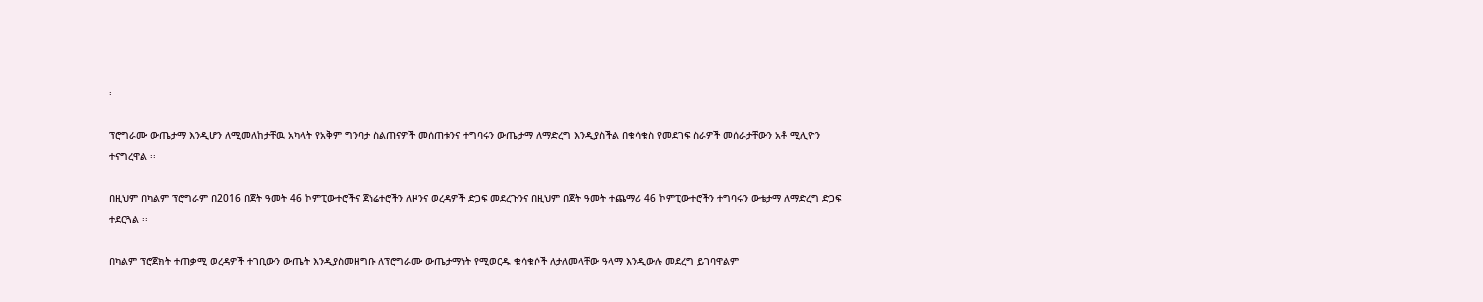፡

ፕሮግራሙ ውጤታማ እንዲሆን ለሚመለከታቸዉ አካላት የአቅም ግንባታ ስልጠናዎች መሰጠቱንና ተግባሩን ውጤታማ ለማድረግ እንዲያስችል በቁሳቁስ የመደገፍ ስራዎች መሰራታቸውን አቶ ሚሊዮን ተናግረዋል ፡፡

በዚህም በካልም ፕሮግራም በ2016 በጀት ዓመት 46 ኮምፒውተሮችና ጀነሬተሮችን ለዞንና ወረዳዎች ድጋፍ መደረጉንና በዚህም በጀት ዓመት ተጨማሪ 46 ኮምፒውተሮችን ተግባሩን ውቴታማ ለማድረግ ድጋፍ ተደርጓል ፡፡

በካልም ፕሮጀክት ተጠቃሚ ወረዳዎች ተገቢውን ውጤት እንዲያስመዘግቡ ለፕሮግራሙ ውጤታማነት የሚወርዱ ቁሳቁሶች ለታለመላቸው ዓላማ እንዲውሉ መደረግ ይገባዋልም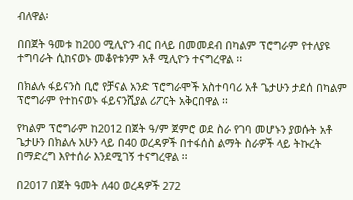ብለዋል፡

በበጀት ዓመቱ ከ200 ሚሊዮን ብር በላይ በመመደብ በካልም ፕሮግራም የተለያዩ ተግባራት ሲከናወኑ መቆየቱንም አቶ ሚሊዮን ተናግረዋል ፡፡

በክልሉ ፋይናንስ ቢሮ የቻናል አንድ ፕሮግራሞች አስተባባሪ አቶ ጌታሁን ታደሰ በካልም ፕሮግራም የተከናወኑ ፋይናንሺያል ሪፖርት አቅርበዋል ፡፡

የካልም ፕሮግራም ከ2012 በጀት ዓ/ም ጀምሮ ወደ ስራ የገባ መሆኑን ያወሱት አቶ ጌታሁን በክልሉ አሁን ላይ በ40 ወረዳዎች በተፋሰስ ልማት ስራዎች ላይ ትኩረት በማድረግ እየተሰራ እንደሚገኝ ተናግረዋል ፡፡

በ2017 በጀት ዓመት ለ40 ወረዳዎች 272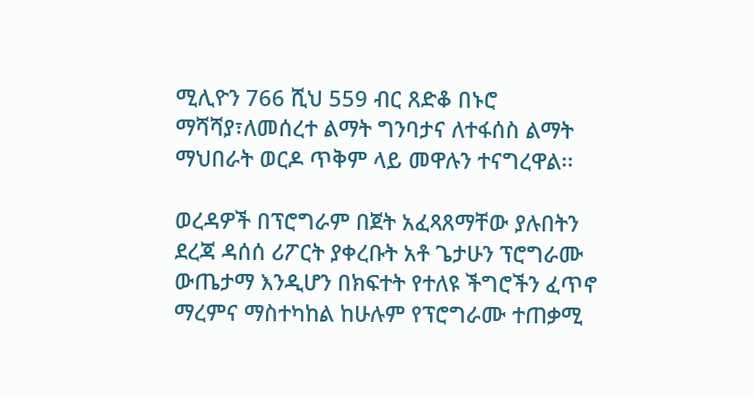ሚሊዮን 766 ሺህ 559 ብር ጸድቆ በኑሮ ማሻሻያ፣ለመሰረተ ልማት ግንባታና ለተፋሰስ ልማት ማህበራት ወርዶ ጥቅም ላይ መዋሉን ተናግረዋል፡፡

ወረዳዎች በፕሮግራም በጀት አፈጻጸማቸው ያሉበትን ደረጃ ዳሰሰ ሪፖርት ያቀረቡት አቶ ጌታሁን ፕሮግራሙ ውጤታማ እንዲሆን በክፍተት የተለዩ ችግሮችን ፈጥኖ ማረምና ማስተካከል ከሁሉም የፕሮግራሙ ተጠቃሚ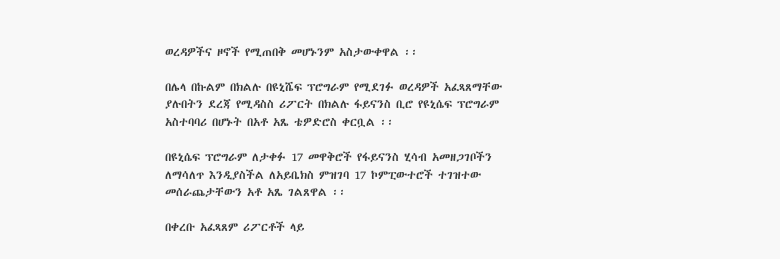ወረዳዎችና ዞኖች የሚጠበቅ መሆኑንም አስታውቀዋል ፡፡

በሌላ በኩልም በክልሉ በዩኒሼፍ ፕሮግራም የሚደገፉ ወረዳዎች አፈጻጸማቸው ያሉበትን ደረጃ የሚዳስስ ሪፖርት በክልሉ ፋይናንስ ቢሮ የዩኒሴፍ ፕሮግራም አስተባባሪ በሆኑት በአቶ አጼ ቴዎድሮስ ቀርቧል ፡፡

በዩኒሴፍ ፕሮግራም ለታቀፉ 17 መዋቅሮች የፋይናንስ ሂሳብ አመዘጋገቦችን ለማሳለጥ እንዲያስችል ለአይቤክስ ምዝገባ 17 ኮምፒውተሮች ተገዝተው መሰራጨታቸውን አቶ አጼ ገልጸዋል ፡፡

በቀረቡ አፈጻጸም ሪፖርቶች ላይ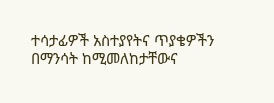ተሳታፊዎች አስተያየትና ጥያቄዎችን በማንሳት ከሚመለከታቸውና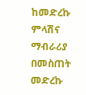ከመድረኩ ምላሽና ማብራሪያ በመስጠት መድረኩ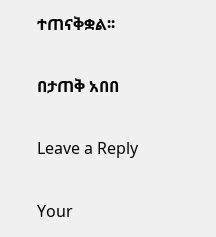ተጠናቅቋል፡፡

በታጠቅ አበበ

Leave a Reply

Your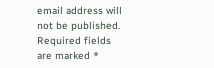email address will not be published. Required fields are marked *